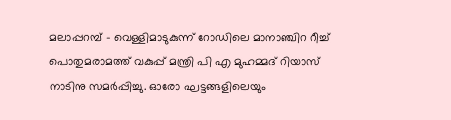മലാപ്പറമ്പ് – വെള്ളിമാടുകുന്ന് റോഡിലെ മാനാഞ്ചിറ റീച്ച് പൊതുമരാമത്ത് വകുപ്പ് മന്ത്രി പി എ മുഹമ്മദ് റിയാസ് നാടിനു സമർപ്പിച്ചു. ഓരോ ഘട്ടങ്ങളിലെയും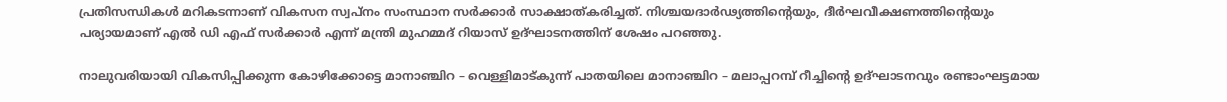പ്രതിസന്ധികൾ മറികടന്നാണ് വികസന സ്വപ്നം സംസ്ഥാന സർക്കാർ സാക്ഷാത്കരിച്ചത്. നിശ്ചയദാർഢ്യത്തിന്റെയും, ദീർഘവീക്ഷണത്തിന്റെയും പര്യായമാണ് എൽ ഡി എഫ് സർക്കാർ എന്ന് മന്ത്രി മുഹമ്മദ് റിയാസ് ഉദ്ഘാടനത്തിന് ശേഷം പറഞ്ഞു.

നാലുവരിയായി വികസിപ്പിക്കുന്ന കോഴിക്കോട്ടെ മാനാഞ്ചിറ – വെള്ളിമാട്കുന്ന് പാതയിലെ മാനാഞ്ചിറ – മലാപ്പറമ്പ് റീച്ചിന്റെ ഉദ്ഘാടനവും രണ്ടാംഘട്ടമായ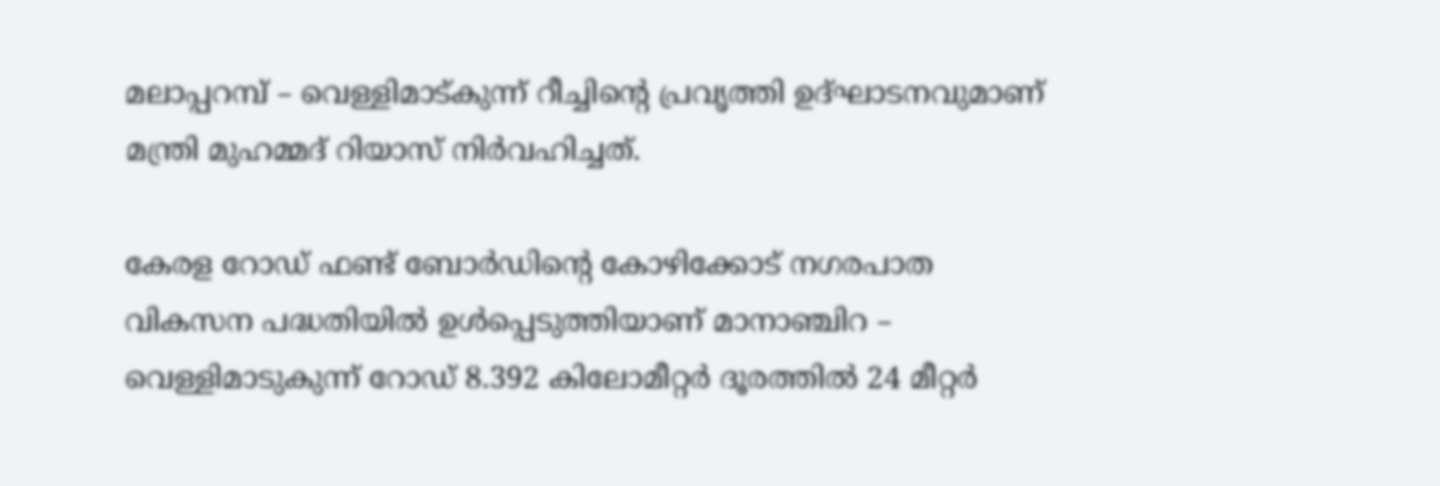മലാപ്പറമ്പ് – വെള്ളിമാട്കുന്ന് റീച്ചിന്റെ പ്രവൃത്തി ഉദ്ഘാടനവുമാണ് മന്ത്രി മുഹമ്മദ് റിയാസ് നിർവഹിച്ചത്.

കേരള റോഡ് ഫണ്ട് ബോർഡിൻ്റെ കോഴിക്കോട് നഗരപാത വികസന പദ്ധതിയിൽ ഉൾപ്പെടുത്തിയാണ് മാനാഞ്ചിറ – വെള്ളിമാടുകുന്ന് റോഡ് 8.392 കിലോമീറ്റർ ദൂരത്തിൽ 24 മീറ്റർ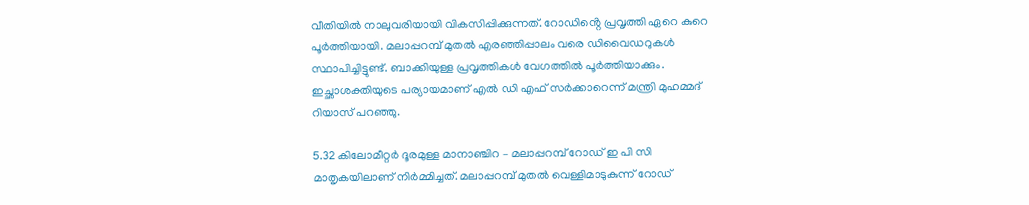വീതിയിൽ നാലുവരിയായി വികസിപ്പിക്കുന്നത്. റോഡിൻ്റെ പ്രവൃത്തി ഏറെ കുറെ പൂർത്തിയായി. മലാപ്പറമ്പ് മുതൽ എരഞ്ഞിപ്പാലം വരെ ഡിവൈഡറുകൾ സ്ഥാപിച്ചിട്ടുണ്ട്. ബാക്കിയുള്ള പ്രവൃത്തികൾ വേഗത്തിൽ പൂർത്തിയാക്കും. ഇച്ഛാശക്തിയുടെ പര്യായമാണ് എൽ ഡി എഫ് സർക്കാറെന്ന് മന്ത്രി മുഹമ്മദ് റിയാസ് പറഞ്ഞു.

5.32 കിലോമീറ്റർ ദൂരമുള്ള മാനാഞ്ചിറ – മലാപ്പറമ്പ് റോഡ് ഇ പി സി മാതൃകയിലാണ് നിർമ്മിച്ചത്. മലാപ്പറമ്പ് മുതൽ വെള്ളിമാടുകുന്ന് റോഡ്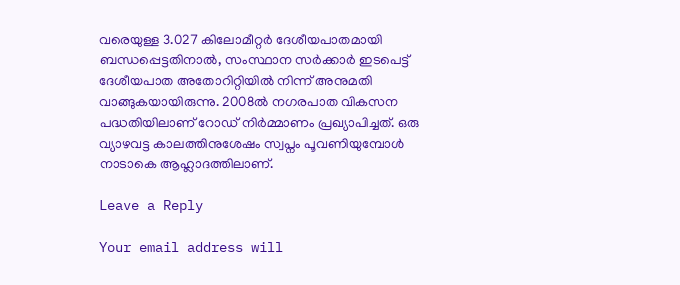വരെയുള്ള 3.027 കിലോമീറ്റർ ദേശീയപാതമായി ബന്ധപ്പെട്ടതിനാൽ, സംസ്ഥാന സർക്കാർ ഇടപെട്ട് ദേശീയപാത അതോറിറ്റിയിൽ നിന്ന് അനുമതി വാങ്ങുകയായിരുന്നു. 2008ൽ നഗരപാത വികസന പദ്ധതിയിലാണ് റോഡ് നിർമ്മാണം പ്രഖ്യാപിച്ചത്. ഒരു വ്യാഴവട്ട കാലത്തിനുശേഷം സ്വപ്നം പൂവണിയുമ്പോൾ നാടാകെ ആഹ്ലാദത്തിലാണ്.

Leave a Reply

Your email address will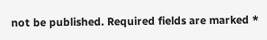not be published. Required fields are marked *